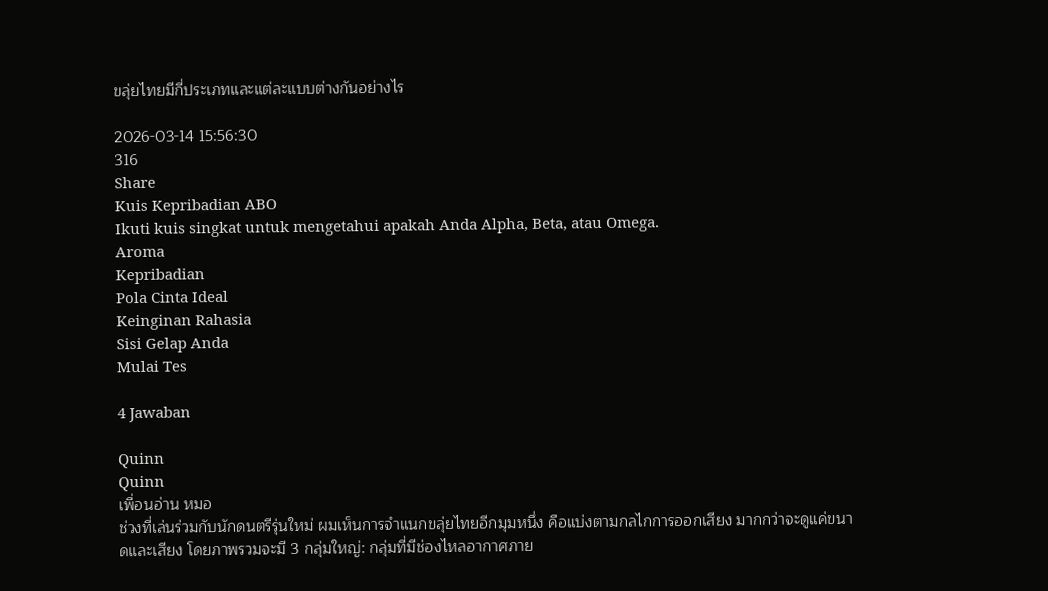ขลุ่ยไทยมีกี่ประเภทและแต่ละแบบต่างกันอย่างไร

2026-03-14 15:56:30
316
Share
Kuis Kepribadian ABO
Ikuti kuis singkat untuk mengetahui apakah Anda Alpha, Beta, atau Omega.
Aroma
Kepribadian
Pola Cinta Ideal
Keinginan Rahasia
Sisi Gelap Anda
Mulai Tes

4 Jawaban

Quinn
Quinn
เพื่อนอ่าน หมอ
ช่วงที่เล่นร่วมกับนักดนตรีรุ่นใหม่ ผมเห็นการจำแนกขลุ่ยไทยอีกมุมหนึ่ง คือแบ่งตามกลไกการออกเสียง มากกว่าจะดูแค่ขนาดและเสียง โดยภาพรวมจะมี 3 กลุ่มใหญ่: กลุ่มที่มีช่องไหลอากาศภาย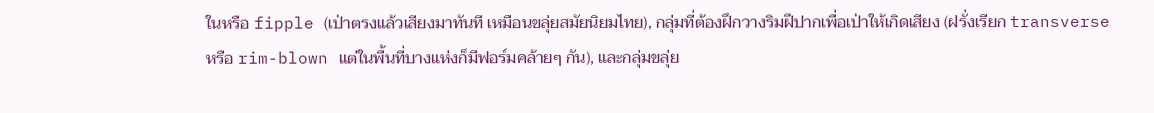ในหรือ fipple (เป่าตรงแล้วเสียงมาทันที เหมือนขลุ่ยสมัยนิยมไทย), กลุ่มที่ต้องฝึกวางริมฝีปากเพื่อเป่าให้เกิดเสียง (ฝรั่งเรียก transverse หรือ rim-blown แต่ในพื้นที่บางแห่งก็มีฟอร์มคล้ายๆ กัน), และกลุ่มขลุ่ย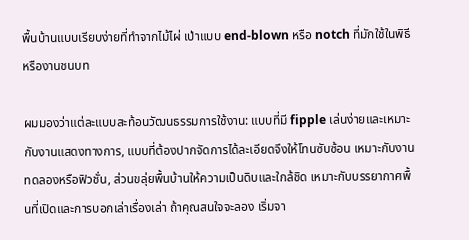พื้นบ้านแบบเรียบง่ายที่ทำจากไม้ไผ่ เป่าแบบ end-blown หรือ notch ที่มักใช้ในพิธีหรืองานชนบท

ผมมองว่าแต่ละแบบสะท้อนวัฒนธรรมการใช้งาน: แบบที่มี fipple เล่นง่ายและเหมาะกับงานแสดงทางการ, แบบที่ต้องปากจัดการได้ละเอียดจึงให้โทนซับซ้อน เหมาะกับงานทดลองหรือฟิวชั่น, ส่วนขลุ่ยพื้นบ้านให้ความเป็นดิบและใกล้ชิด เหมาะกับบรรยากาศพื้นที่เปิดและการบอกเล่าเรื่องเล่า ถ้าคุณสนใจจะลอง เริ่มจา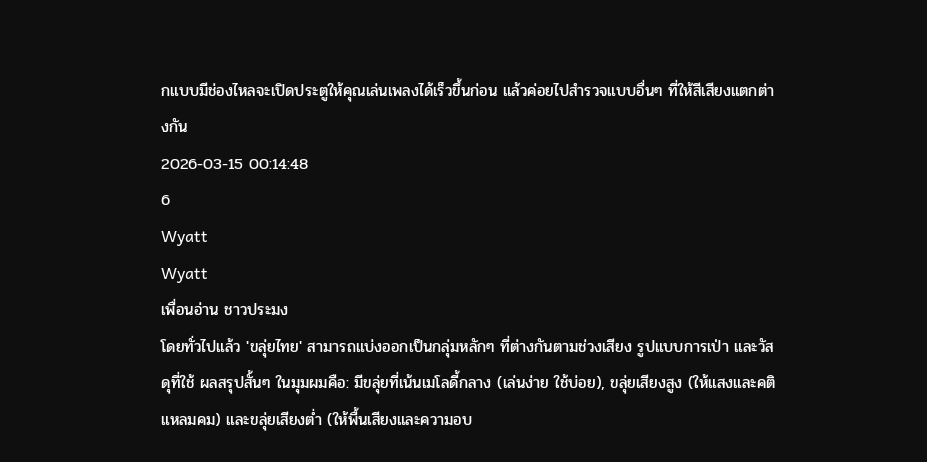กแบบมีช่องไหลจะเปิดประตูให้คุณเล่นเพลงได้เร็วขึ้นก่อน แล้วค่อยไปสำรวจแบบอื่นๆ ที่ให้สีเสียงแตกต่างกัน
2026-03-15 00:14:48
6
Wyatt
Wyatt
เพื่อนอ่าน ชาวประมง
โดยทั่วไปแล้ว 'ขลุ่ยไทย' สามารถแบ่งออกเป็นกลุ่มหลักๆ ที่ต่างกันตามช่วงเสียง รูปแบบการเป่า และวัสดุที่ใช้ ผลสรุปสั้นๆ ในมุมผมคือ: มีขลุ่ยที่เน้นเมโลดี้กลาง (เล่นง่าย ใช้บ่อย), ขลุ่ยเสียงสูง (ให้แสงและคติแหลมคม) และขลุ่ยเสียงต่ำ (ให้พื้นเสียงและความอบ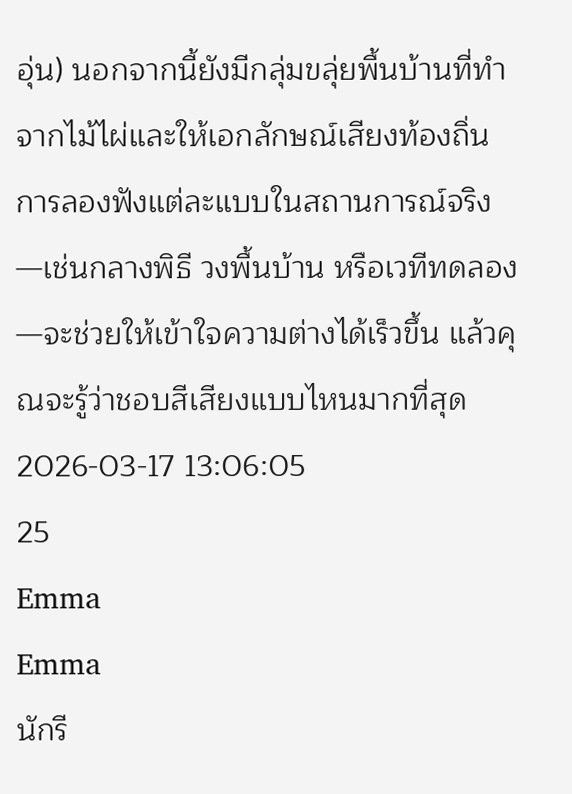อุ่น) นอกจากนี้ยังมีกลุ่มขลุ่ยพื้นบ้านที่ทำจากไม้ไผ่และให้เอกลักษณ์เสียงท้องถิ่น การลองฟังแต่ละแบบในสถานการณ์จริง—เช่นกลางพิธี วงพื้นบ้าน หรือเวทีทดลอง—จะช่วยให้เข้าใจความต่างได้เร็วขึ้น แล้วคุณจะรู้ว่าชอบสีเสียงแบบไหนมากที่สุด
2026-03-17 13:06:05
25
Emma
Emma
นักรี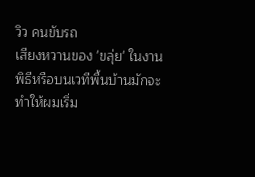วิว คนขับรถ
เสียงหวานของ 'ขลุ่ย' ในงานพิธีหรือบนเวทีพื้นบ้านมักจะทำให้ผมเริ่ม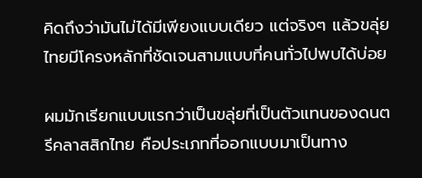คิดถึงว่ามันไม่ได้มีเพียงแบบเดียว แต่จริงๆ แล้วขลุ่ยไทยมีโครงหลักที่ชัดเจนสามแบบที่คนทั่วไปพบได้บ่อย

ผมมักเรียกแบบแรกว่าเป็นขลุ่ยที่เป็นตัวแทนของดนตรีคลาสสิกไทย คือประเภทที่ออกแบบมาเป็นทาง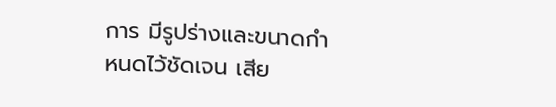การ มีรูปร่างและขนาดกำหนดไว้ชัดเจน เสีย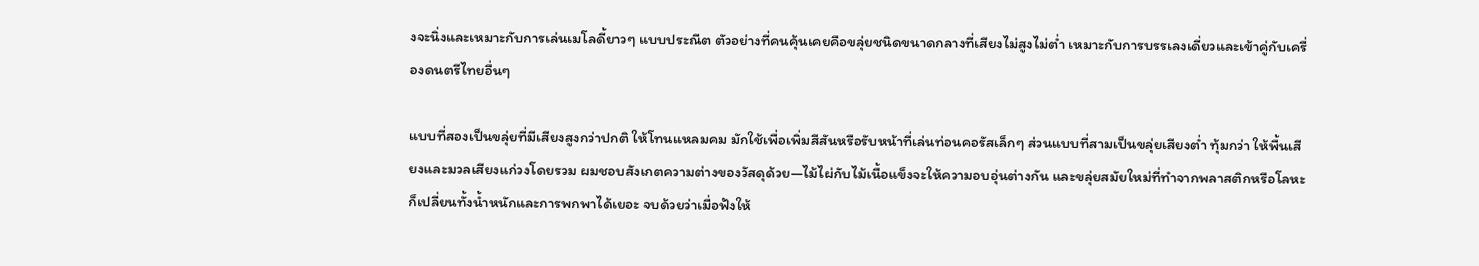งจะนิ่งและเหมาะกับการเล่นเมโลดี้ยาวๆ แบบประณีต ตัวอย่างที่คนคุ้นเคยคือขลุ่ยชนิดขนาดกลางที่เสียงไม่สูงไม่ต่ำ เหมาะกับการบรรเลงเดี่ยวและเข้าคู่กับเครื่องดนตรีไทยอื่นๆ

แบบที่สองเป็นขลุ่ยที่มีเสียงสูงกว่าปกติ ให้โทนแหลมคม มักใช้เพื่อเพิ่มสีสันหรือรับหน้าที่เล่นท่อนคอรัสเล็กๆ ส่วนแบบที่สามเป็นขลุ่ยเสียงต่ำ ทุ้มกว่า ให้พื้นเสียงและมวลเสียงแก่วงโดยรวม ผมชอบสังเกตความต่างของวัสดุด้วย—ไม้ไผ่กับไม้เนื้อแข็งจะให้ความอบอุ่นต่างกัน และขลุ่ยสมัยใหม่ที่ทำจากพลาสติกหรือโลหะก็เปลี่ยนทั้งน้ำหนักและการพกพาได้เยอะ จบด้วยว่าเมื่อฟังให้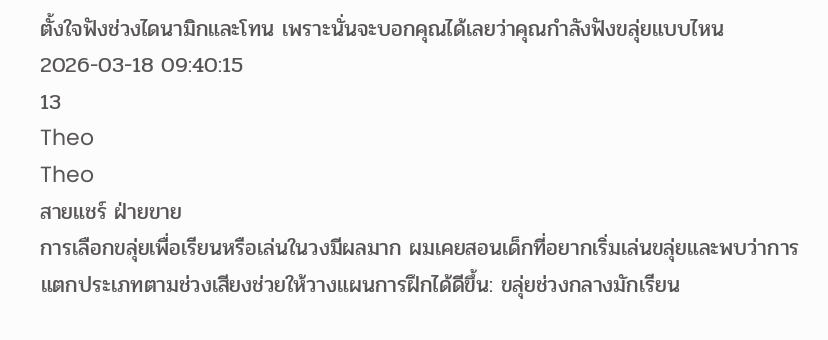ตั้งใจฟังช่วงไดนามิกและโทน เพราะนั่นจะบอกคุณได้เลยว่าคุณกำลังฟังขลุ่ยแบบไหน
2026-03-18 09:40:15
13
Theo
Theo
สายแชร์ ฝ่ายขาย
การเลือกขลุ่ยเพื่อเรียนหรือเล่นในวงมีผลมาก ผมเคยสอนเด็กที่อยากเริ่มเล่นขลุ่ยและพบว่าการแตกประเภทตามช่วงเสียงช่วยให้วางแผนการฝึกได้ดีขึ้น: ขลุ่ยช่วงกลางมักเรียน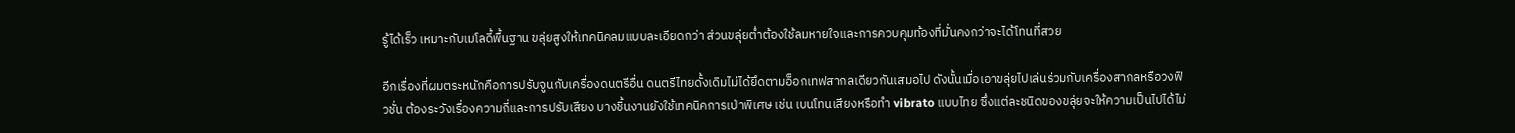รู้ได้เร็ว เหมาะกับเมโลดี้พื้นฐาน ขลุ่ยสูงให้เทคนิคลมแบบละเอียดกว่า ส่วนขลุ่ยต่ำต้องใช้ลมหายใจและการควบคุมท้องที่มั่นคงกว่าจะได้โทนที่สวย

อีกเรื่องที่ผมตระหนักคือการปรับจูนกับเครื่องดนตรีอื่น ดนตรีไทยดั้งเดิมไม่ได้ยึดตามอ็อกเทฟสากลเดียวกันเสมอไป ดังนั้นเมื่อเอาขลุ่ยไปเล่นร่วมกับเครื่องสากลหรือวงฟิวชั่น ต้องระวังเรื่องความถี่และการปรับเสียง บางชิ้นงานยังใช้เทคนิคการเป่าพิเศษ เช่น เบนโทนเสียงหรือทำ vibrato แบบไทย ซึ่งแต่ละชนิดของขลุ่ยจะให้ความเป็นไปได้ไม่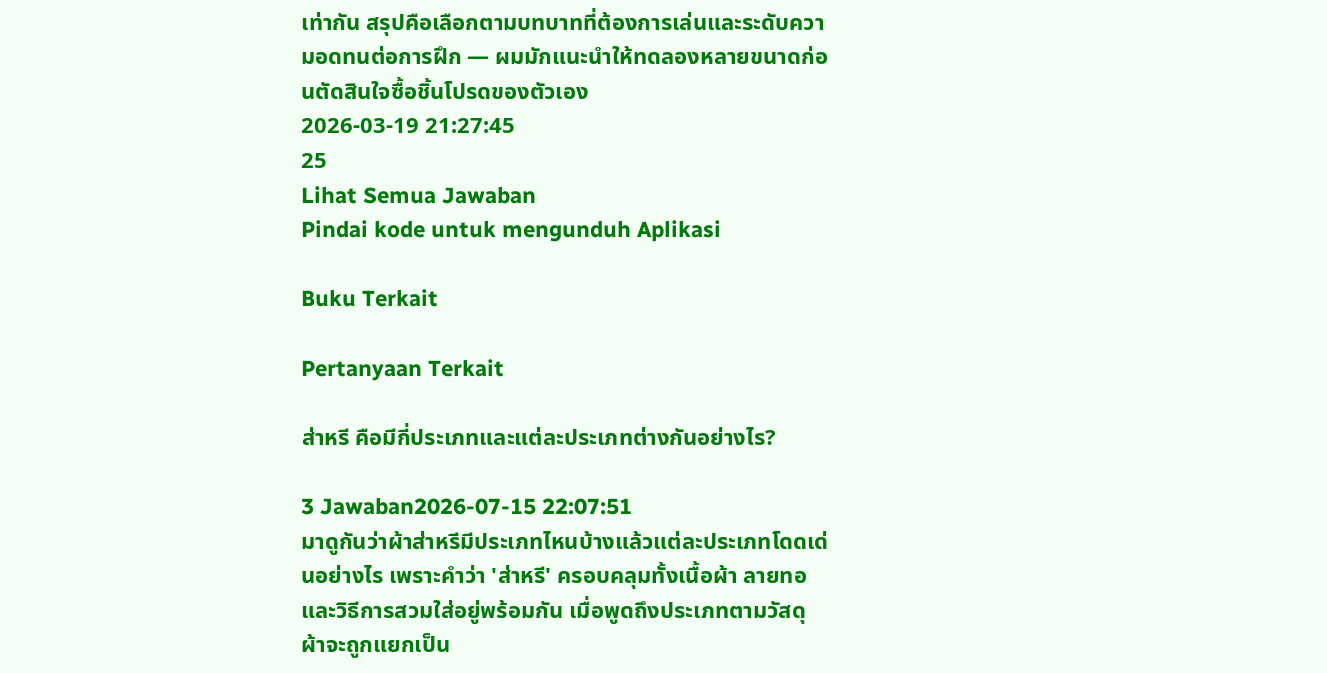เท่ากัน สรุปคือเลือกตามบทบาทที่ต้องการเล่นและระดับความอดทนต่อการฝึก — ผมมักแนะนำให้ทดลองหลายขนาดก่อนตัดสินใจซื้อชิ้นโปรดของตัวเอง
2026-03-19 21:27:45
25
Lihat Semua Jawaban
Pindai kode untuk mengunduh Aplikasi

Buku Terkait

Pertanyaan Terkait

ส่าหรี คือมีกี่ประเภทและแต่ละประเภทต่างกันอย่างไร?

3 Jawaban2026-07-15 22:07:51
มาดูกันว่าผ้าส่าหรีมีประเภทไหนบ้างแล้วแต่ละประเภทโดดเด่นอย่างไร เพราะคำว่า 'ส่าหรี' ครอบคลุมทั้งเนื้อผ้า ลายทอ และวิธีการสวมใส่อยู่พร้อมกัน เมื่อพูดถึงประเภทตามวัสดุ ผ้าจะถูกแยกเป็น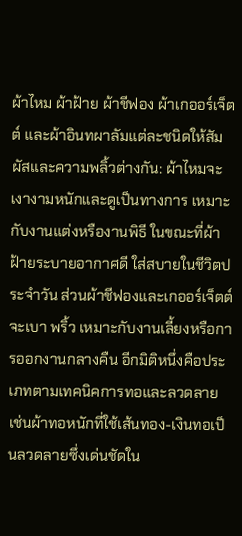ผ้าไหม ผ้าฝ้าย ผ้าชีฟอง ผ้าเกออร์เจ็ตต์ และผ้าอินทผาลัมแต่ละชนิดให้สัมผัสและความพลิ้วต่างกัน: ผ้าไหมจะเงางามหนักและดูเป็นทางการ เหมาะกับงานแต่งหรืองานพิธี ในขณะที่ผ้าฝ้ายระบายอากาศดี ใส่สบายในชีวิตประจำวัน ส่วนผ้าชีฟองและเกออร์เจ็ตต์จะเบา พริ้ว เหมาะกับงานเลี้ยงหรือการออกงานกลางคืน อีกมิติหนึ่งคือประเภทตามเทคนิคการทอและลวดลาย เช่นผ้าทอหนักที่ใช้เส้นทอง-เงินทอเป็นลวดลายซึ่งเด่นชัดใน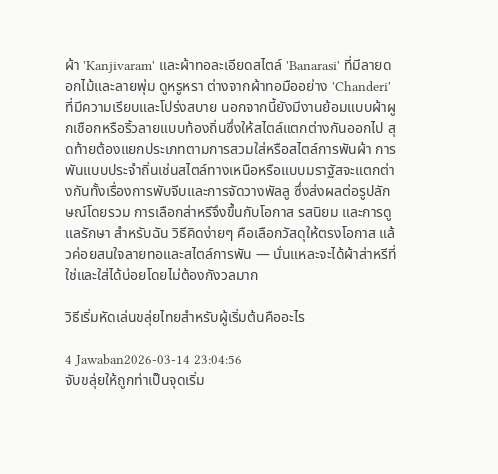ผ้า 'Kanjivaram' และผ้าทอละเอียดสไตล์ 'Banarasi' ที่มีลายดอกไม้และลายพุ่ม ดูหรูหรา ต่างจากผ้าทอมืออย่าง 'Chanderi' ที่มีความเรียบและโปร่งสบาย นอกจากนี้ยังมีงานย้อมแบบผ้าผูกเชือกหรือริ้วลายแบบท้องถิ่นซึ่งให้สไตล์แตกต่างกันออกไป สุดท้ายต้องแยกประเภทตามการสวมใส่หรือสไตล์การพันผ้า การพันแบบประจำถิ่นเช่นสไตล์ทางเหนือหรือแบบมราฐัสจะแตกต่างกันทั้งเรื่องการพับจีบและการจัดวางพัลลู ซึ่งส่งผลต่อรูปลักษณ์โดยรวม การเลือกส่าหรีจึงขึ้นกับโอกาส รสนิยม และการดูแลรักษา สำหรับฉัน วิธีคิดง่ายๆ คือเลือกวัสดุให้ตรงโอกาส แล้วค่อยสนใจลายทอและสไตล์การพัน — นั่นแหละจะได้ผ้าส่าหรีที่ใช่และใส่ได้บ่อยโดยไม่ต้องกังวลมาก

วิธีเริ่มหัดเล่นขลุ่ยไทยสำหรับผู้เริ่มต้นคืออะไร

4 Jawaban2026-03-14 23:04:56
จับขลุ่ยให้ถูกท่าเป็นจุดเริ่ม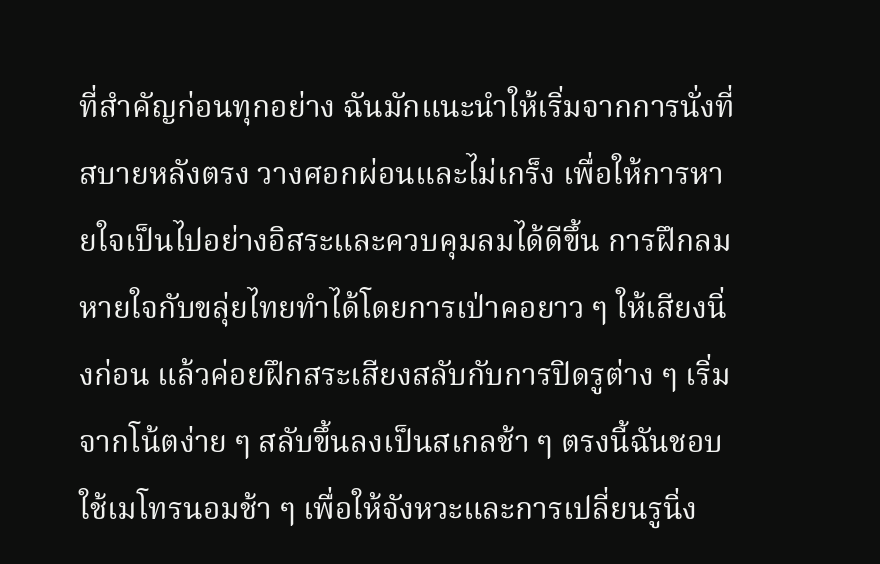ที่สำคัญก่อนทุกอย่าง ฉันมักแนะนำให้เริ่มจากการนั่งที่สบายหลังตรง วางศอกผ่อนและไม่เกร็ง เพื่อให้การหายใจเป็นไปอย่างอิสระและควบคุมลมได้ดีขึ้น การฝึกลมหายใจกับขลุ่ยไทยทำได้โดยการเป่าคอยาว ๆ ให้เสียงนิ่งก่อน แล้วค่อยฝึกสระเสียงสลับกับการปิดรูต่าง ๆ เริ่มจากโน้ตง่าย ๆ สลับขึ้นลงเป็นสเกลช้า ๆ ตรงนี้ฉันชอบใช้เมโทรนอมช้า ๆ เพื่อให้จังหวะและการเปลี่ยนรูนิ่ง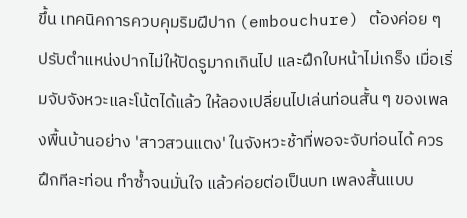ขึ้น เทคนิคการควบคุมริมฝีปาก (embouchure) ต้องค่อย ๆ ปรับตำแหน่งปากไม่ให้ปิดรูมากเกินไป และฝึกใบหน้าไม่เกร็ง เมื่อเริ่มจับจังหวะและโน้ตได้แล้ว ให้ลองเปลี่ยนไปเล่นท่อนสั้น ๆ ของเพลงพื้นบ้านอย่าง 'สาวสวนแตง' ในจังหวะช้าที่พอจะจับท่อนได้ ควรฝึกทีละท่อน ทำซ้ำจนมั่นใจ แล้วค่อยต่อเป็นบท เพลงสั้นแบบ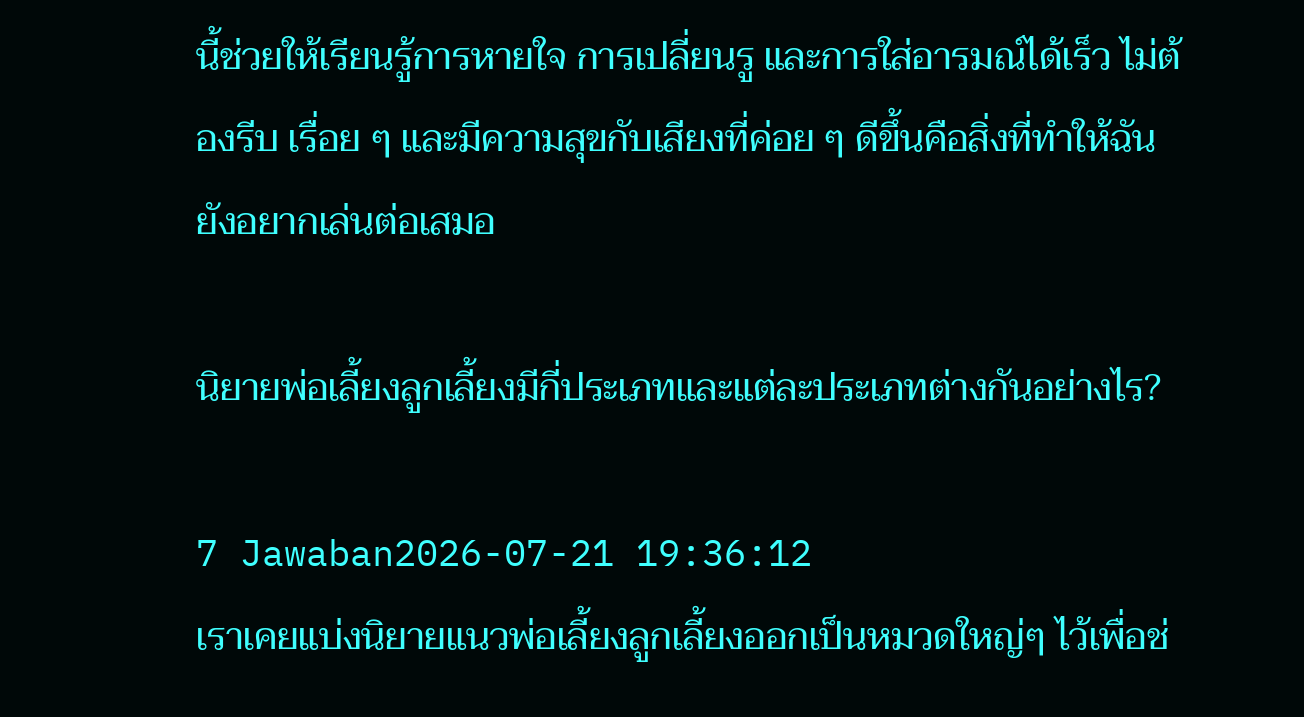นี้ช่วยให้เรียนรู้การหายใจ การเปลี่ยนรู และการใส่อารมณ์ได้เร็ว ไม่ต้องรีบ เรื่อย ๆ และมีความสุขกับเสียงที่ค่อย ๆ ดีขึ้นคือสิ่งที่ทำให้ฉันยังอยากเล่นต่อเสมอ

นิยายพ่อเลี้ยงลูกเลี้ยงมีกี่ประเภทและแต่ละประเภทต่างกันอย่างไร?

7 Jawaban2026-07-21 19:36:12
เราเคยแบ่งนิยายแนวพ่อเลี้ยงลูกเลี้ยงออกเป็นหมวดใหญ่ๆ ไว้เพื่อช่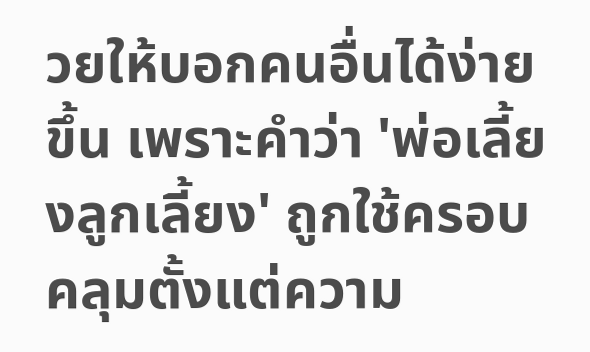วยให้บอกคนอื่นได้ง่ายขึ้น เพราะคำว่า 'พ่อเลี้ยงลูกเลี้ยง' ถูกใช้ครอบคลุมตั้งแต่ความ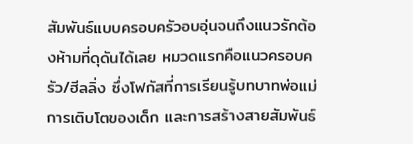สัมพันธ์แบบครอบครัวอบอุ่นจนถึงแนวรักต้องห้ามที่ดุดันได้เลย หมวดแรกคือแนวครอบครัว/ฮีลลิ่ง ซึ่งโฟกัสที่การเรียนรู้บทบาทพ่อแม่ การเติบโตของเด็ก และการสร้างสายสัมพันธ์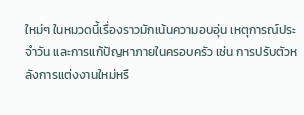ใหม่ๆ ในหมวดนี้เรื่องราวมักเน้นความอบอุ่น เหตุการณ์ประจำวัน และการแก้ปัญหาภายในครอบครัว เช่น การปรับตัวหลังการแต่งงานใหม่หรื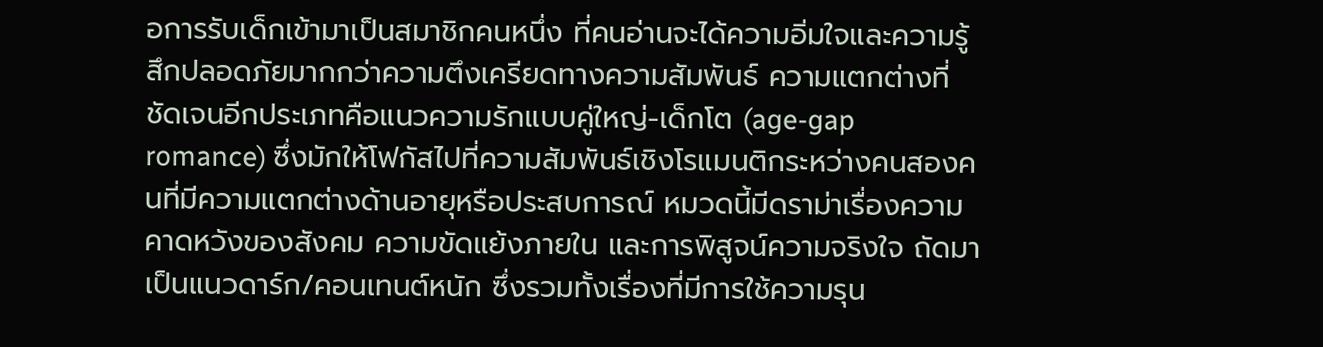อการรับเด็กเข้ามาเป็นสมาชิกคนหนึ่ง ที่คนอ่านจะได้ความอิ่มใจและความรู้สึกปลอดภัยมากกว่าความตึงเครียดทางความสัมพันธ์ ความแตกต่างที่ชัดเจนอีกประเภทคือแนวความรักแบบคู่ใหญ่-เด็กโต (age-gap romance) ซึ่งมักให้โฟกัสไปที่ความสัมพันธ์เชิงโรแมนติกระหว่างคนสองคนที่มีความแตกต่างด้านอายุหรือประสบการณ์ หมวดนี้มีดราม่าเรื่องความคาดหวังของสังคม ความขัดแย้งภายใน และการพิสูจน์ความจริงใจ ถัดมาเป็นแนวดาร์ก/คอนเทนต์หนัก ซึ่งรวมทั้งเรื่องที่มีการใช้ความรุน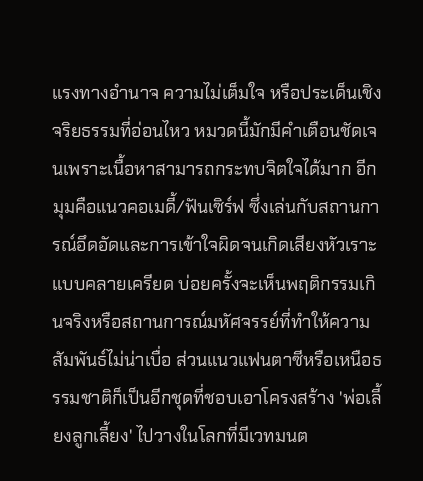แรงทางอำนาจ ความไม่เต็มใจ หรือประเด็นเชิงจริยธรรมที่อ่อนไหว หมวดนี้มักมีคำเตือนชัดเจนเพราะเนื้อหาสามารถกระทบจิตใจได้มาก อีกมุมคือแนวคอเมดี้/ฟันเซิร์ฟ ซึ่งเล่นกับสถานการณ์อึดอัดและการเข้าใจผิดจนเกิดเสียงหัวเราะแบบคลายเครียด บ่อยครั้งจะเห็นพฤติกรรมเกินจริงหรือสถานการณ์มหัศจรรย์ที่ทำให้ความสัมพันธ์ไม่น่าเบื่อ ส่วนแนวแฟนตาซีหรือเหนือธรรมชาติก็เป็นอีกชุดที่ชอบเอาโครงสร้าง 'พ่อเลี้ยงลูกเลี้ยง' ไปวางในโลกที่มีเวทมนต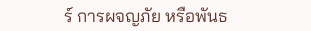ร์ การผจญภัย หรือพันธ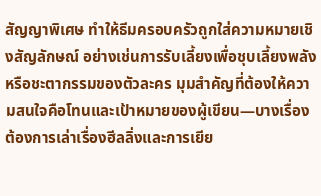สัญญาพิเศษ ทำให้ธีมครอบครัวถูกใส่ความหมายเชิงสัญลักษณ์ อย่างเช่นการรับเลี้ยงเพื่อชุบเลี้ยงพลังหรือชะตากรรมของตัวละคร มุมสำคัญที่ต้องให้ความสนใจคือโทนและเป้าหมายของผู้เขียน—บางเรื่องต้องการเล่าเรื่องฮีลลิ่งและการเยีย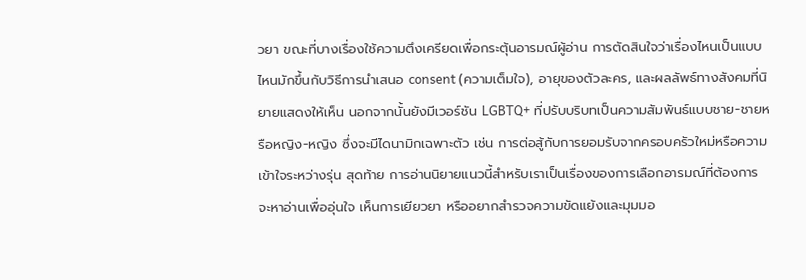วยา ขณะที่บางเรื่องใช้ความตึงเครียดเพื่อกระตุ้นอารมณ์ผู้อ่าน การตัดสินใจว่าเรื่องไหนเป็นแบบไหนมักขึ้นกับวิธีการนำเสนอ consent (ความเต็มใจ), อายุของตัวละคร, และผลลัพธ์ทางสังคมที่นิยายแสดงให้เห็น นอกจากนั้นยังมีเวอร์ชัน LGBTQ+ ที่ปรับบริบทเป็นความสัมพันธ์แบบชาย-ชายหรือหญิง-หญิง ซึ่งจะมีไดนามิกเฉพาะตัว เช่น การต่อสู้กับการยอมรับจากครอบครัวใหม่หรือความเข้าใจระหว่างรุ่น สุดท้าย การอ่านนิยายแนวนี้สำหรับเราเป็นเรื่องของการเลือกอารมณ์ที่ต้องการ จะหาอ่านเพื่ออุ่นใจ เห็นการเยียวยา หรืออยากสำรวจความขัดแย้งและมุมมอ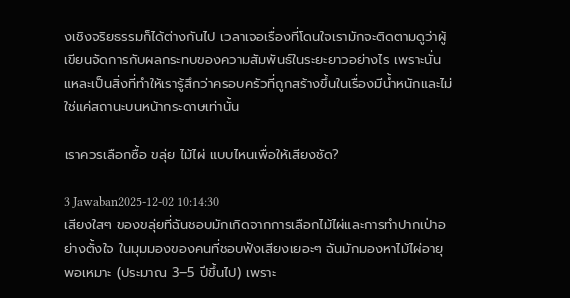งเชิงจริยธรรมก็ได้ต่างกันไป เวลาเจอเรื่องที่โดนใจเรามักจะติดตามดูว่าผู้เขียนจัดการกับผลกระทบของความสัมพันธ์ในระยะยาวอย่างไร เพราะนั่นแหละเป็นสิ่งที่ทำให้เรารู้สึกว่าครอบครัวที่ถูกสร้างขึ้นในเรื่องมีน้ำหนักและไม่ใช่แค่สถานะบนหน้ากระดาษเท่านั้น

เราควรเลือกซื้อ ขลุ่ย ไม้ไผ่ แบบไหนเพื่อให้เสียงชัด?

3 Jawaban2025-12-02 10:14:30
เสียงใสๆ ของขลุ่ยที่ฉันชอบมักเกิดจากการเลือกไม้ไผ่และการทำปากเป่าอย่างตั้งใจ ในมุมมองของคนที่ชอบฟังเสียงเยอะๆ ฉันมักมองหาไม้ไผ่อายุพอเหมาะ (ประมาณ 3–5 ปีขึ้นไป) เพราะ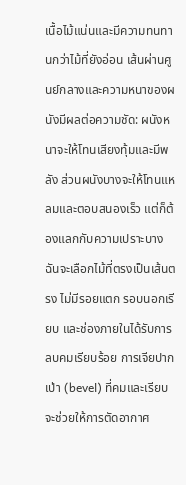เนื้อไม้แน่นและมีความทนทานกว่าไม้ที่ยังอ่อน เส้นผ่านศูนย์กลางและความหนาของผนังมีผลต่อความชัด: ผนังหนาจะให้โทนเสียงทุ้มและมีพลัง ส่วนผนังบางจะให้โทนแหลมและตอบสนองเร็ว แต่ก็ต้องแลกกับความเปราะบาง ฉันจะเลือกไม้ที่ตรงเป็นเส้นตรง ไม่มีรอยแตก รอบนอกเรียบ และช่องภายในได้รับการลบคมเรียบร้อย การเจียปากเป่า (bevel) ที่คมและเรียบจะช่วยให้การตัดอากาศ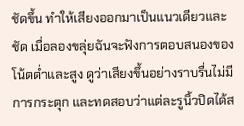ชัดขึ้น ทำให้เสียงออกมาเป็นแนวเดียวและชัด เมื่อลองขลุ่ยฉันจะฟังการตอบสนองของโน้ตต่ำและสูง ดูว่าเสียงขึ้นอย่างราบรื่นไม่มีการกระตุก และทดสอบว่าแต่ละรูนิ้วปิดได้ส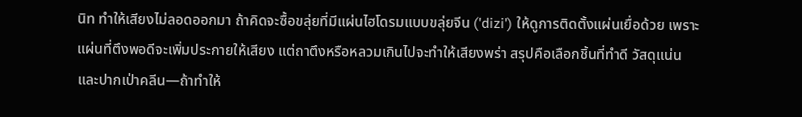นิท ทำให้เสียงไม่ลอดออกมา ถ้าคิดจะซื้อขลุ่ยที่มีแผ่นไฮโดรมแบบขลุ่ยจีน ('dizi') ให้ดูการติดตั้งแผ่นเยื่อด้วย เพราะแผ่นที่ตึงพอดีจะเพิ่มประกายให้เสียง แต่ถาตึงหรือหลวมเกินไปจะทำให้เสียงพร่า สรุปคือเลือกชิ้นที่ทำดี วัสดุแน่น และปากเป่าคลีน—ถ้าทำให้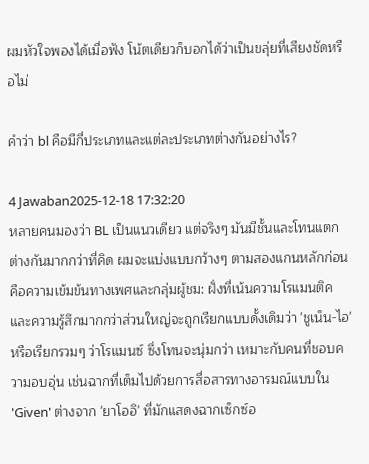ผมหัวใจพองได้เมื่อฟัง โน้ตเดียวก็บอกได้ว่าเป็นขลุ่ยที่เสียงชัดหรือไม่

คำว่า bl คือมีกี่ประเภทและแต่ละประเภทต่างกันอย่างไร?

4 Jawaban2025-12-18 17:32:20
หลายคนมองว่า BL เป็นแนวเดียว แต่จริงๆ มันมีชั้นและโทนแตกต่างกันมากกว่าที่คิด ผมจะแบ่งแบบกว้างๆ ตามสองแกนหลักก่อนคือความเข้มข้นทางเพศและกลุ่มผู้ชม: ฝั่งที่เน้นความโรแมนติคและความรู้สึกมากกว่าส่วนใหญ่จะถูกเรียกแบบดั้งเดิมว่า 'ชูเน็น-ไอ' หรือเรียกรวมๆ ว่าโรแมนซ์ ซึ่งโทนจะนุ่มกว่า เหมาะกับคนที่ชอบความอบอุ่น เช่นฉากที่เต็มไปด้วยการสื่อสารทางอารมณ์แบบใน 'Given' ต่างจาก 'ยาโออิ' ที่มักแสดงฉากเซ็กซ์อ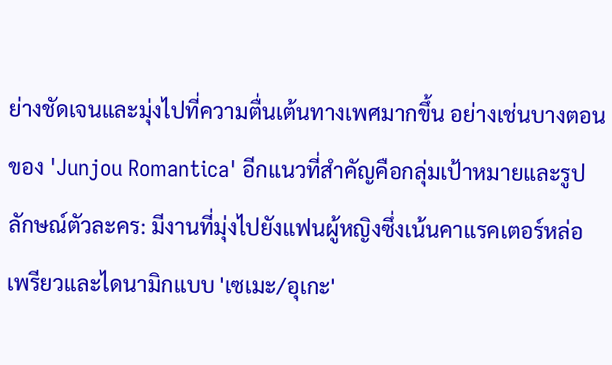ย่างชัดเจนและมุ่งไปที่ความตื่นเต้นทางเพศมากขึ้น อย่างเช่นบางตอนของ 'Junjou Romantica' อีกแนวที่สำคัญคือกลุ่มเป้าหมายและรูปลักษณ์ตัวละคร: มีงานที่มุ่งไปยังแฟนผู้หญิงซึ่งเน้นคาแรคเตอร์หล่อเพรียวและไดนามิกแบบ 'เซเมะ/อุเกะ'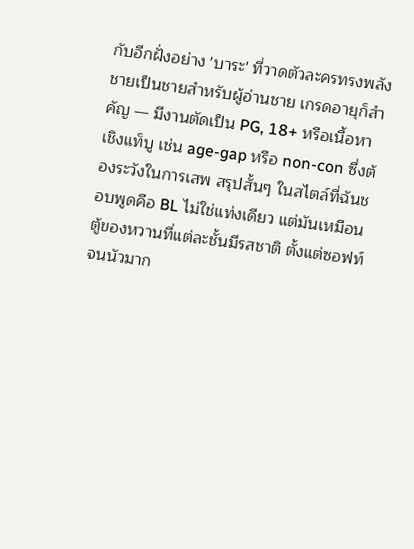กับอีกฝั่งอย่าง 'บาระ' ที่วาดตัวละครทรงพลัง ชายเป็นชายสำหรับผู้อ่านชาย เกรดอายุก็สำคัญ — มีงานตัดเป็น PG, 18+ หรือเนื้อหาเชิงแท็บู เช่น age-gap หรือ non-con ซึ่งต้องระวังในการเสพ สรุปสั้นๆ ในสไตล์ที่ฉันชอบพูดคือ BL ไม่ใช่แท่งเดียว แต่มันเหมือนตู้ของหวานที่แต่ละชั้นมีรสชาติ ตั้งแต่ซอฟท์จนนัวมาก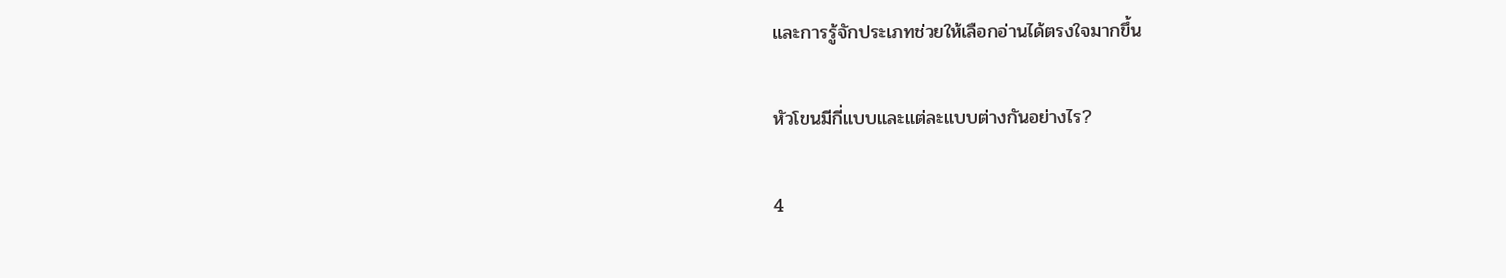และการรู้จักประเภทช่วยให้เลือกอ่านได้ตรงใจมากขึ้น

หัวโขนมีกี่แบบและแต่ละแบบต่างกันอย่างไร?

4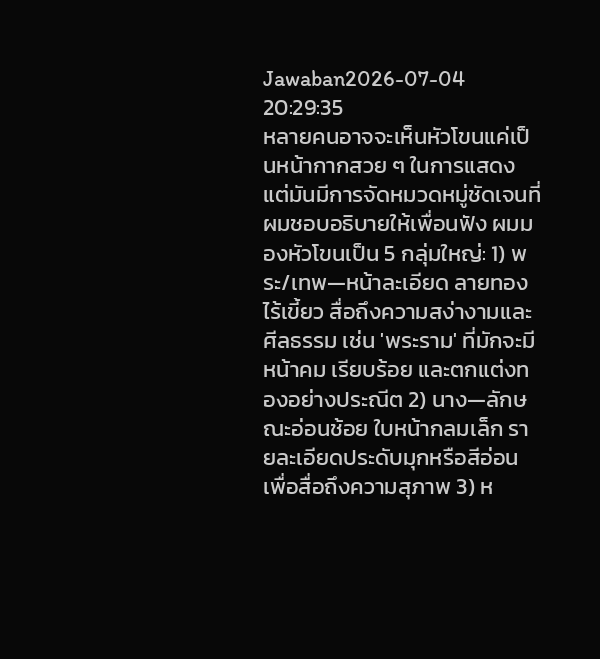Jawaban2026-07-04 20:29:35
หลายคนอาจจะเห็นหัวโขนแค่เป็นหน้ากากสวย ๆ ในการแสดง แต่มันมีการจัดหมวดหมู่ชัดเจนที่ผมชอบอธิบายให้เพื่อนฟัง ผมมองหัวโขนเป็น 5 กลุ่มใหญ่: 1) พระ/เทพ—หน้าละเอียด ลายทอง ไร้เขี้ยว สื่อถึงความสง่างามและศีลธรรม เช่น 'พระราม' ที่มักจะมีหน้าคม เรียบร้อย และตกแต่งทองอย่างประณีต 2) นาง—ลักษณะอ่อนช้อย ใบหน้ากลมเล็ก รายละเอียดประดับมุกหรือสีอ่อน เพื่อสื่อถึงความสุภาพ 3) ห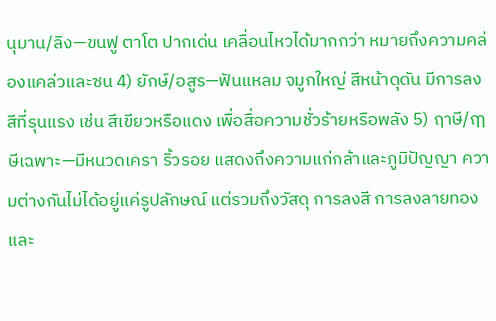นุมาน/ลิง—ขนฟู ตาโต ปากเด่น เคลื่อนไหวได้มากกว่า หมายถึงความคล่องแคล่วและซน 4) ยักษ์/อสูร—ฟันแหลม จมูกใหญ่ สีหน้าดุดัน มีการลงสีที่รุนแรง เช่น สีเขียวหรือแดง เพื่อสื่อความชั่วร้ายหรือพลัง 5) ฤาษี/ฤๅษีเฉพาะ—มีหนวดเครา ริ้วรอย แสดงถึงความแก่กล้าและภูมิปัญญา ความต่างกันไม่ได้อยู่แค่รูปลักษณ์ แต่รวมถึงวัสดุ การลงสี การลงลายทอง และ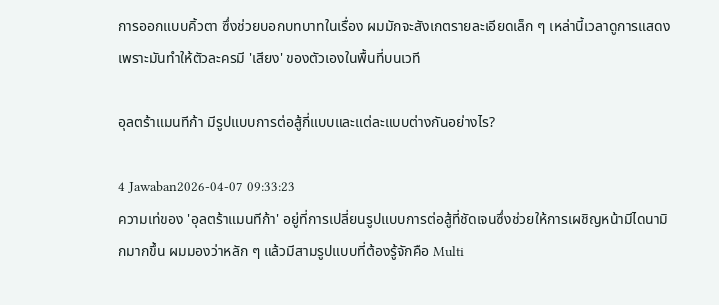การออกแบบคิ้วตา ซึ่งช่วยบอกบทบาทในเรื่อง ผมมักจะสังเกตรายละเอียดเล็ก ๆ เหล่านี้เวลาดูการแสดง เพราะมันทำให้ตัวละครมี 'เสียง' ของตัวเองในพื้นที่บนเวที

อุลตร้าแมนทีก้า มีรูปแบบการต่อสู้กี่แบบและแต่ละแบบต่างกันอย่างไร?

4 Jawaban2026-04-07 09:33:23
ความเท่ของ 'อุลตร้าแมนทีก้า' อยู่ที่การเปลี่ยนรูปแบบการต่อสู้ที่ชัดเจนซึ่งช่วยให้การเผชิญหน้ามีไดนามิกมากขึ้น ผมมองว่าหลัก ๆ แล้วมีสามรูปแบบที่ต้องรู้จักคือ Multi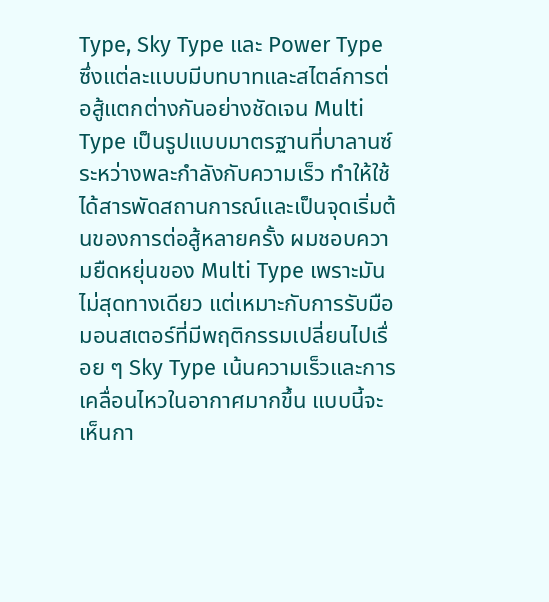Type, Sky Type และ Power Type ซึ่งแต่ละแบบมีบทบาทและสไตล์การต่อสู้แตกต่างกันอย่างชัดเจน Multi Type เป็นรูปแบบมาตรฐานที่บาลานซ์ระหว่างพละกำลังกับความเร็ว ทำให้ใช้ได้สารพัดสถานการณ์และเป็นจุดเริ่มต้นของการต่อสู้หลายครั้ง ผมชอบความยืดหยุ่นของ Multi Type เพราะมันไม่สุดทางเดียว แต่เหมาะกับการรับมือมอนสเตอร์ที่มีพฤติกรรมเปลี่ยนไปเรื่อย ๆ Sky Type เน้นความเร็วและการเคลื่อนไหวในอากาศมากขึ้น แบบนี้จะเห็นกา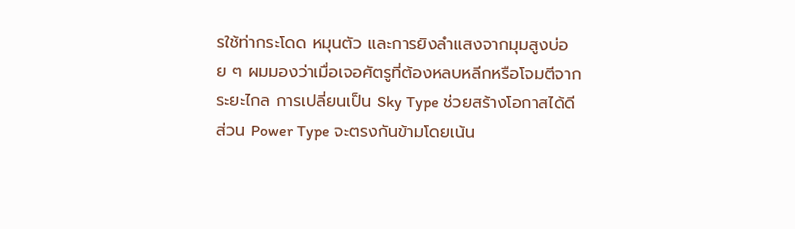รใช้ท่ากระโดด หมุนตัว และการยิงลำแสงจากมุมสูงบ่อย ๆ ผมมองว่าเมื่อเจอศัตรูที่ต้องหลบหลีกหรือโจมตีจากระยะไกล การเปลี่ยนเป็น Sky Type ช่วยสร้างโอกาสได้ดี ส่วน Power Type จะตรงกันข้ามโดยเน้น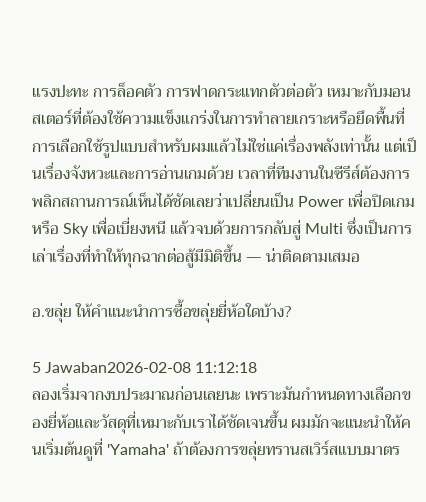แรงปะทะ การล็อคตัว การฟาดกระแทกตัวต่อตัว เหมาะกับมอนสเตอร์ที่ต้องใช้ความแข็งแกร่งในการทำลายเกราะหรือยึดพื้นที่ การเลือกใช้รูปแบบสำหรับผมแล้วไม่ใช่แค่เรื่องพลังเท่านั้น แต่เป็นเรื่องจังหวะและการอ่านเกมด้วย เวลาที่ทีมงานในซีรีส์ต้องการพลิกสถานการณ์เห็นได้ชัดเลยว่าเปลี่ยนเป็น Power เพื่อปิดเกมหรือ Sky เพื่อเบี่ยงหนี แล้วจบด้วยการกลับสู่ Multi ซึ่งเป็นการเล่าเรื่องที่ทำให้ทุกฉากต่อสู้มีมิติขึ้น — น่าติดตามเสมอ

อ.ขลุ่ย ให้คำแนะนำการซื้อขลุ่ยยี่ห้อใดบ้าง?

5 Jawaban2026-02-08 11:12:18
ลองเริ่มจากงบประมาณก่อนเลยนะ เพราะมันกำหนดทางเลือกของยี่ห้อและวัสดุที่เหมาะกับเราได้ชัดเจนขึ้น ผมมักจะแนะนำให้คนเริ่มต้นดูที่ 'Yamaha' ถ้าต้องการขลุ่ยทรานสเวิร์สแบบมาตร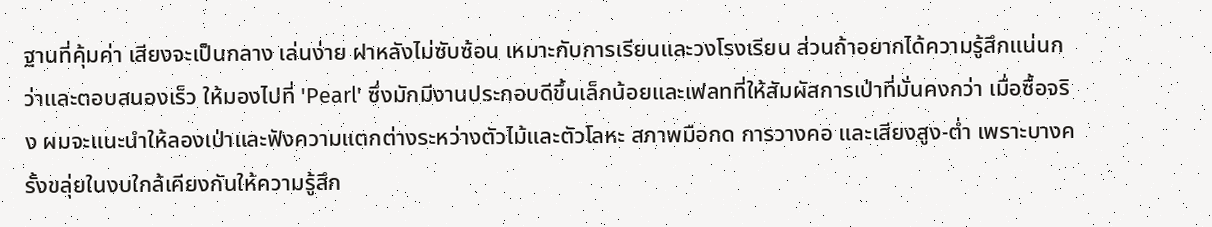ฐานที่คุ้มค่า เสียงจะเป็นกลาง เล่นง่าย ฝาหลังไม่ซับซ้อน เหมาะกับการเรียนและวงโรงเรียน ส่วนถ้าอยากได้ความรู้สึกแน่นกว่าและตอบสนองเร็ว ให้มองไปที่ 'Pearl' ซึ่งมักมีงานประกอบดีขึ้นเล็กน้อยและเฟลทที่ให้สัมผัสการเป่าที่มั่นคงกว่า เมื่อซื้อจริง ผมจะแนะนำให้ลองเป่าและฟังความแตกต่างระหว่างตัวไม้และตัวโลหะ สภาพมือกด การวางคอ และเสียงสูง-ต่ำ เพราะบางครั้งขลุ่ยในงบใกล้เคียงกันให้ความรู้สึก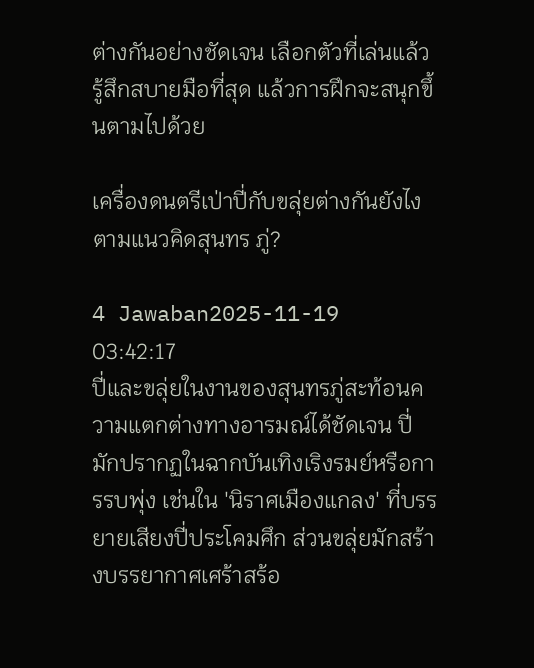ต่างกันอย่างชัดเจน เลือกตัวที่เล่นแล้วรู้สึกสบายมือที่สุด แล้วการฝึกจะสนุกขึ้นตามไปด้วย

เครื่องดนตรีเป่าปี่กับขลุ่ยต่างกันยังไงตามแนวคิดสุนทร ภู่?

4 Jawaban2025-11-19 03:42:17
ปี่และขลุ่ยในงานของสุนทรภู่สะท้อนความแตกต่างทางอารมณ์ได้ชัดเจน ปี่มักปรากฏในฉากบันเทิงเริงรมย์หรือการรบพุ่ง เช่นใน 'นิราศเมืองแกลง' ที่บรรยายเสียงปี่ประโคมศึก ส่วนขลุ่ยมักสร้างบรรยากาศเศร้าสร้อ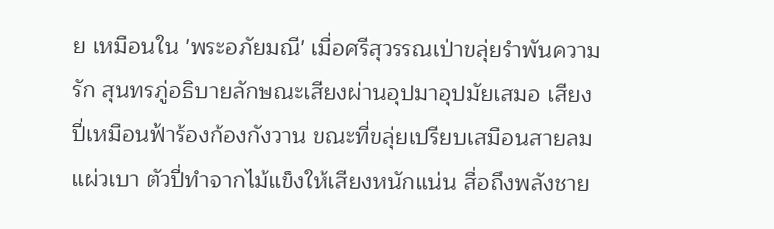ย เหมือนใน 'พระอภัยมณี' เมื่อศรีสุวรรณเป่าขลุ่ยรำพันความรัก สุนทรภู่อธิบายลักษณะเสียงผ่านอุปมาอุปมัยเสมอ เสียงปี่เหมือนฟ้าร้องก้องกังวาน ขณะที่ขลุ่ยเปรียบเสมือนสายลมแผ่วเบา ตัวปี่ทำจากไม้แข็งให้เสียงหนักแน่น สื่อถึงพลังชาย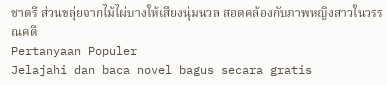ชาตรี ส่วนขลุ่ยจากไม้ไผ่บางให้เสียงนุ่มนวล สอดคล้องกับภาพหญิงสาวในวรรณคดี
Pertanyaan Populer
Jelajahi dan baca novel bagus secara gratis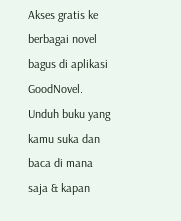Akses gratis ke berbagai novel bagus di aplikasi GoodNovel. Unduh buku yang kamu suka dan baca di mana saja & kapan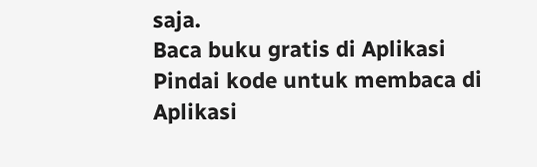saja.
Baca buku gratis di Aplikasi
Pindai kode untuk membaca di Aplikasi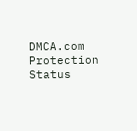DMCA.com Protection Status